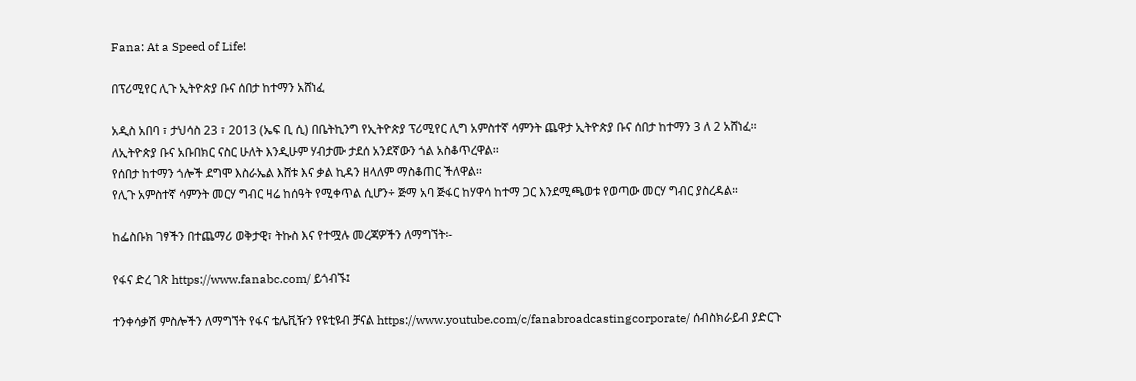Fana: At a Speed of Life!

በፕሪሚየር ሊጉ ኢትዮጵያ ቡና ሰበታ ከተማን አሸነፈ

አዲስ አበባ ፣ ታህሳስ 23 ፣ 2013 (ኤፍ ቢ ሲ) በቤትኪንግ የኢትዮጵያ ፕሪሚየር ሊግ አምስተኛ ሳምንት ጨዋታ ኢትዮጵያ ቡና ሰበታ ከተማን 3 ለ 2 አሸነፈ፡፡
ለኢትዮጵያ ቡና አቡበክር ናስር ሁለት እንዲሁም ሃብታሙ ታደሰ አንደኛውን ጎል አስቆጥረዋል፡፡
የሰበታ ከተማን ጎሎች ደግሞ እስራኤል እሸቱ እና ቃል ኪዳን ዘላለም ማስቆጠር ችለዋል፡፡
የሊጉ አምስተኛ ሳምንት መርሃ ግብር ዛሬ ከሰዓት የሚቀጥል ሲሆን÷ ጅማ አባ ጅፋር ከሃዋሳ ከተማ ጋር እንደሚጫወቱ የወጣው መርሃ ግብር ያስረዳል።

ከፌስቡክ ገፃችን በተጨማሪ ወቅታዊ፣ ትኩስ እና የተሟሉ መረጃዎችን ለማግኘት፡-

የፋና ድረ ገጽ https://www.fanabc.com/ ይጎብኙ፤

ተንቀሳቃሽ ምስሎችን ለማግኘት የፋና ቴሌቪዥን የዩቲዩብ ቻናል https://www.youtube.com/c/fanabroadcastingcorporate/ ሰብስክራይብ ያድርጉ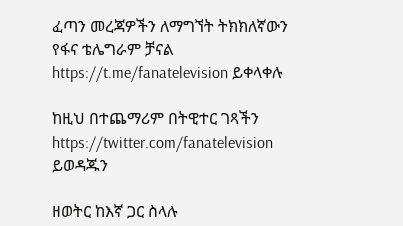ፈጣን መረጃዎችን ለማግኘት ትክክለኛውን የፋና ቴሌግራም ቻናል https://t.me/fanatelevision ይቀላቀሉ

ከዚህ በተጨማሪም በትዊተር ገጻችን https://twitter.com/fanatelevision ይወዳጁን

ዘወትር ከእኛ ጋር ስላሉ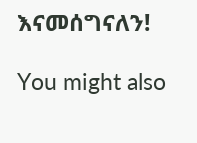እናመሰግናለን!

You might also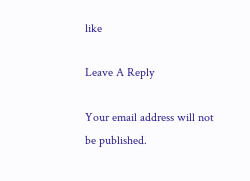like

Leave A Reply

Your email address will not be published.